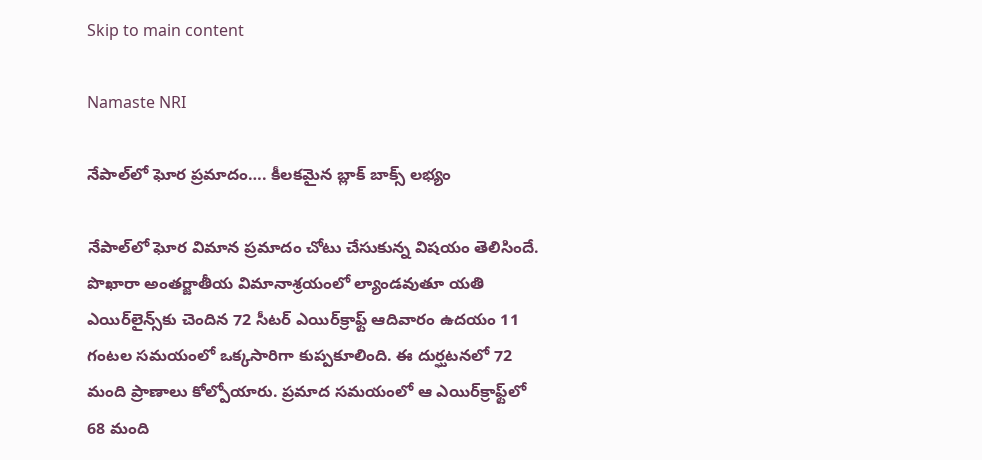Skip to main content

Namaste NRI

నేపాల్‌లో ఘోర ప్రమాదం…. కీలకమైన బ్లాక్‌ బాక్స్‌ లభ్యం

నేపాల్‌లో ఘోర విమాన ప్రమాదం చోటు చేసుకున్న విషయం తెలిసిందే. పొఖారా అంతర్జాతీయ విమానాశ్రయంలో ల్యాండవుతూ యతి ఎయిర్‌లైన్స్‌కు చెందిన 72 సీటర్‌ ఎయిర్‌క్రాఫ్ట్‌ ఆదివారం ఉదయం 11 గంటల సమయంలో ఒక్కసారిగా కుప్పకూలింది. ఈ దుర్ఘటనలో 72 మంది ప్రాణాలు కోల్పోయారు. ప్రమాద సమయంలో ఆ ఎయిర్‌క్రాఫ్ట్‌లో 68 మంది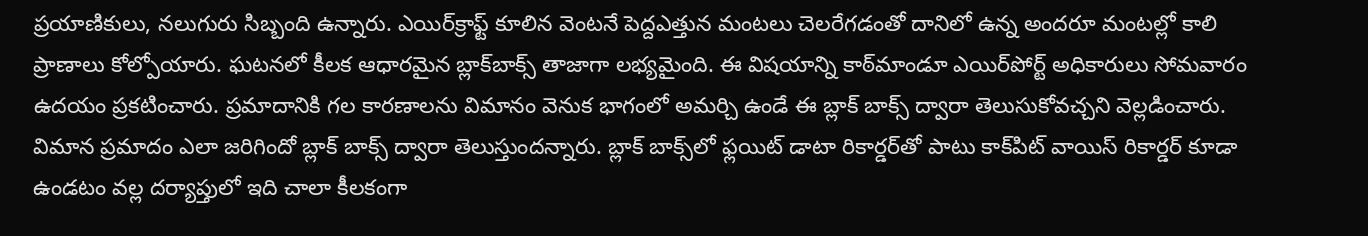ప్రయాణికులు, నలుగురు సిబ్బంది ఉన్నారు. ఎయిర్‌క్రాఫ్ట్‌ కూలిన వెంటనే పెద్దఎత్తున మంటలు చెలరేగడంతో దానిలో ఉన్న అందరూ మంటల్లో కాలి ప్రాణాలు కోల్పోయారు. ఘటనలో కీలక ఆధారమైన బ్లాక్‌బాక్స్‌ తాజాగా లభ్యమైంది. ఈ విషయాన్ని కాఠ్‌మాండూ ఎయిర్‌పోర్ట్‌ అధికారులు సోమవారం ఉదయం ప్రకటించారు. ప్రమాదానికి గల కారణాలను విమానం వెనుక భాగంలో అమర్చి ఉండే ఈ బ్లాక్‌ బాక్స్‌ ద్వారా తెలుసుకోవచ్చని వెల్లడించారు. విమాన ప్రమాదం ఎలా జరిగిందో బ్లాక్ బాక్స్ ద్వారా తెలుస్తుందన్నారు. బ్లాక్ బాక్స్‌లో ఫ్లయిట్ డాటా రికార్డర్‌తో పాటు కాక్‌పిట్ వాయిస్ రికార్డర్ కూడా ఉండటం వల్ల దర్యాప్తులో ఇది చాలా కీలకంగా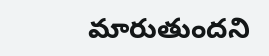మారుతుందని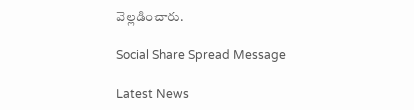వెల్లడించారు.

Social Share Spread Message

Latest News